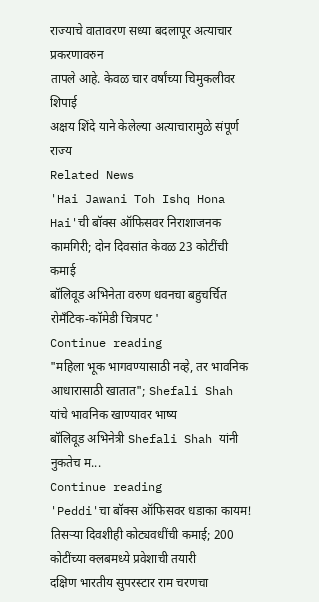राज्याचे वातावरण सध्या बदलापूर अत्याचार प्रकरणावरुन
तापले आहे. केवळ चार वर्षांच्या चिमुकलीवर शिपाई
अक्षय शिंदे याने केलेल्या अत्याचारामुळे संपूर्ण राज्य
Related News
'Hai Jawani Toh Ishq Hona Hai'ची बॉक्स ऑफिसवर निराशाजनक कामगिरी; दोन दिवसांत केवळ 23 कोटींची कमाई
बॉलिवूड अभिनेता वरुण धवनचा बहुचर्चित रोमँटिक-कॉमेडी चित्रपट '
Continue reading
"महिला भूक भागवण्यासाठी नव्हे, तर भावनिक आधारासाठी खातात"; Shefali Shah यांचे भावनिक खाण्यावर भाष्य
बॉलिवूड अभिनेत्री Shefali Shah यांनी नुकतेच म...
Continue reading
'Peddi'चा बॉक्स ऑफिसवर धडाका कायम! तिसऱ्या दिवशीही कोट्यवधींची कमाई; 200 कोटींच्या क्लबमध्ये प्रवेशाची तयारी
दक्षिण भारतीय सुपरस्टार राम चरणचा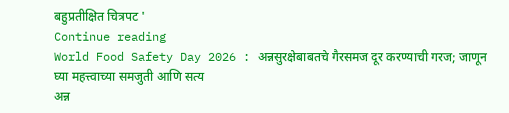बहुप्रतीक्षित चित्रपट '
Continue reading
World Food Safety Day 2026 : अन्नसुरक्षेबाबतचे गैरसमज दूर करण्याची गरज; जाणून घ्या महत्त्वाच्या समजुती आणि सत्य
अन्न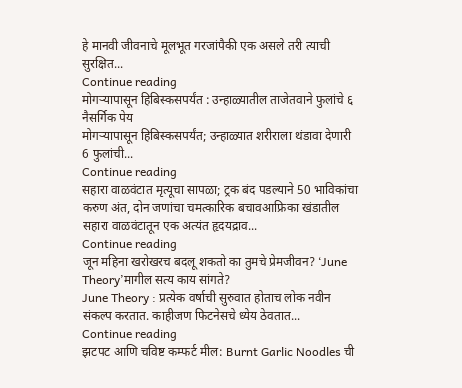हे मानवी जीवनाचे मूलभूत गरजांपैकी एक असले तरी त्याची सुरक्षित...
Continue reading
मोगऱ्यापासून हिबिस्कसपर्यंत : उन्हाळ्यातील ताजेतवाने फुलांचे ६ नैसर्गिक पेय
मोगऱ्यापासून हिबिस्कसपर्यंत; उन्हाळ्यात शरीराला थंडावा देणारी 6 फुलांची...
Continue reading
सहारा वाळवंटात मृत्यूचा सापळा; ट्रक बंद पडल्याने 50 भाविकांचा करुण अंत, दोन जणांचा चमत्कारिक बचावआफ्रिका खंडातील सहारा वाळवंटातून एक अत्यंत हृदयद्राव...
Continue reading
जून महिना खरोखरच बदलू शकतो का तुमचे प्रेमजीवन? ‘June Theory’मागील सत्य काय सांगते?
June Theory : प्रत्येक वर्षाची सुरुवात होताच लोक नवीन संकल्प करतात. काहीजण फिटनेसचे ध्येय ठेवतात...
Continue reading
झटपट आणि चविष्ट कम्फर्ट मील: Burnt Garlic Noodles ची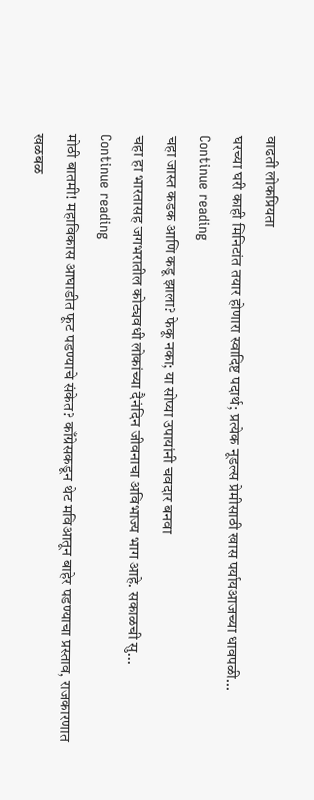वाढती लोकप्रियता
घरच्या घरी काही मिनिटांत तयार होणारा स्वादिष्ट पदार्थ; प्रत्येक नूडल्स प्रेमीसाठी खास पर्यायआजच्या धावपळी...
Continue reading
चहा जास्त कडक आणि कडू झाला? फेकू नका; या सोप्या उपायांनी चवदार बनवा
चहा हा भारतासह जगभरातील कोट्यवधी लोकांच्या दैनंदिन जीवनाचा अविभाज्य भाग आहे. सकाळची सु...
Continue reading
मोठी बातमी! महाविकास आघाडीत फूट पडण्याचे संकेत? काँग्रेसकडून थेट मविआतून बाहेर पडण्याचा प्रस्ताव, राजकारणात खळबळ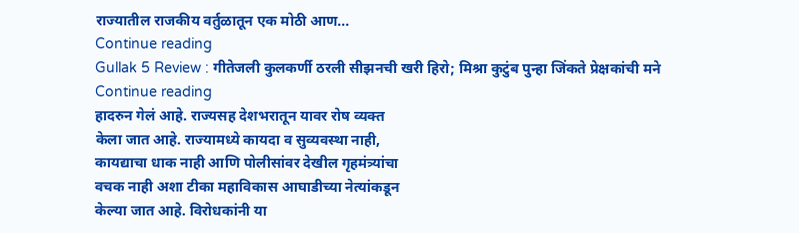राज्यातील राजकीय वर्तुळातून एक मोठी आण...
Continue reading
Gullak 5 Review : गीतेजली कुलकर्णी ठरली सीझनची खरी हिरो; मिश्रा कुटुंब पुन्हा जिंकते प्रेक्षकांची मने
Continue reading
हादरुन गेलं आहे. राज्यसह देशभरातून यावर रोष व्यक्त
केला जात आहे. राज्यामध्ये कायदा व सुव्यवस्था नाही,
कायद्याचा धाक नाही आणि पोलीसांवर देखील गृहमंत्र्यांचा
वचक नाही अशा टीका महाविकास आघाडीच्या नेत्यांकडून
केल्या जात आहे. विरोधकांनी या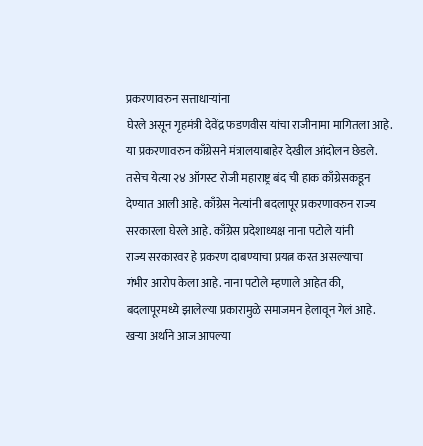प्रकरणावरुन सत्ताधाऱ्यांना
घेरले असून गृहमंत्री देवेंद्र फडणवीस यांचा राजीनामा मागितला आहे.
या प्रकरणावरुन काँग्रेसने मंत्रालयाबाहेर देखील आंदोलन छेडले.
तसेच येत्या २४ ऑगस्ट रोजी महाराष्ट्र बंद ची हाक काँग्रेसकडून
देण्यात आली आहे. काँग्रेस नेत्यांनी बदलापूर प्रकरणावरुन राज्य
सरकारला घेरले आहे. काँग्रेस प्रदेशाध्यक्ष नाना पटोले यांनी
राज्य सरकारवर हे प्रकरण दाबण्याचा प्रयत्न करत असल्याचा
गंभीर आरोप केला आहे. नाना पटोले म्हणाले आहेत की,
बदलापूरमध्ये झालेल्या प्रकारामुळे समाजमन हेलावून गेलं आहे.
खऱ्या अर्थाने आज आपल्या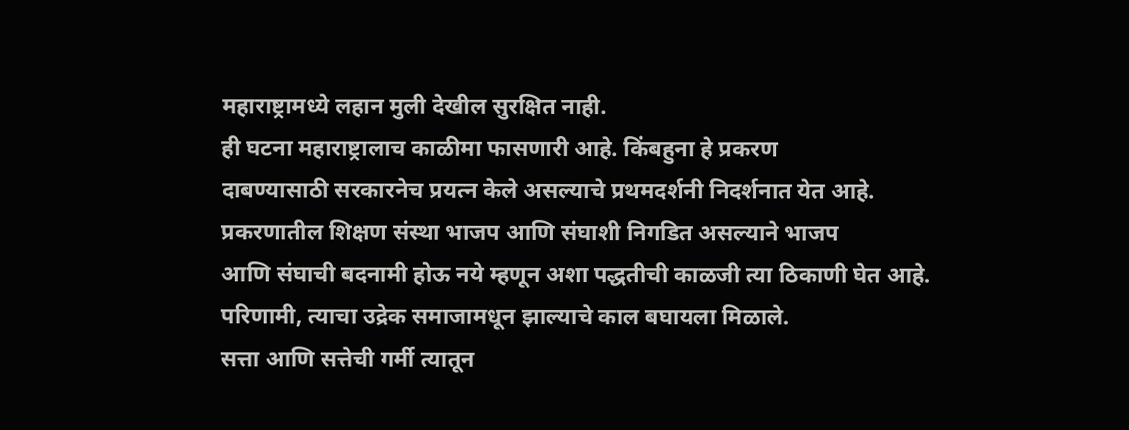महाराष्ट्रामध्ये लहान मुली देखील सुरक्षित नाही.
ही घटना महाराष्ट्रालाच काळीमा फासणारी आहे. किंबहुना हे प्रकरण
दाबण्यासाठी सरकारनेच प्रयत्न केले असल्याचे प्रथमदर्शनी निदर्शनात येत आहे.
प्रकरणातील शिक्षण संस्था भाजप आणि संघाशी निगडित असल्याने भाजप
आणि संघाची बदनामी होऊ नये म्हणून अशा पद्धतीची काळजी त्या ठिकाणी घेत आहे.
परिणामी, त्याचा उद्रेक समाजामधून झाल्याचे काल बघायला मिळाले.
सत्ता आणि सत्तेची गर्मी त्यातून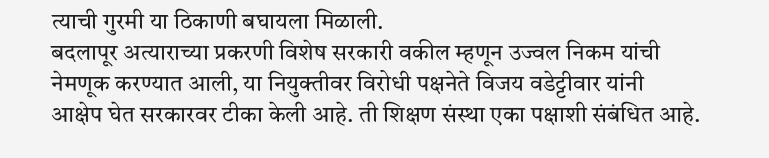त्याची गुरमी या ठिकाणी बघायला मिळाली.
बदलापूर अत्याराच्या प्रकरणी विशेष सरकारी वकील म्हणून उज्वल निकम यांची
नेमणूक करण्यात आली, या नियुक्तीवर विरोधी पक्षनेते विजय वडेट्टीवार यांनी
आक्षेप घेत सरकारवर टीका केली आहे. ती शिक्षण संस्था एका पक्षाशी संबंधित आहे.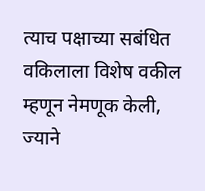त्याच पक्षाच्या सबंधित वकिलाला विशेष वकील म्हणून नेमणूक केली, ज्याने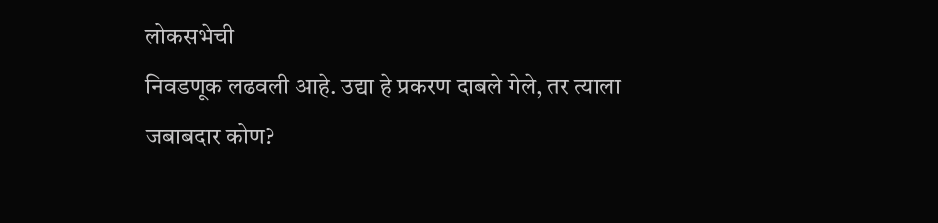लोकसभेची
निवडणूक लढवली आहे. उद्या हे प्रकरण दाबले गेले, तर त्याला जबाबदार कोण?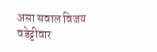असा सवाल विजय वडेट्टीवार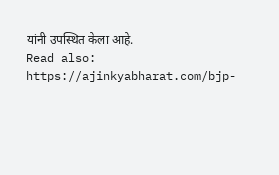यांनी उपस्थित केला आहे.
Read also: https://ajinkyabharat.com/bjp-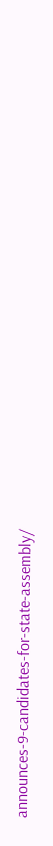announces-9-candidates-for-state-assembly/